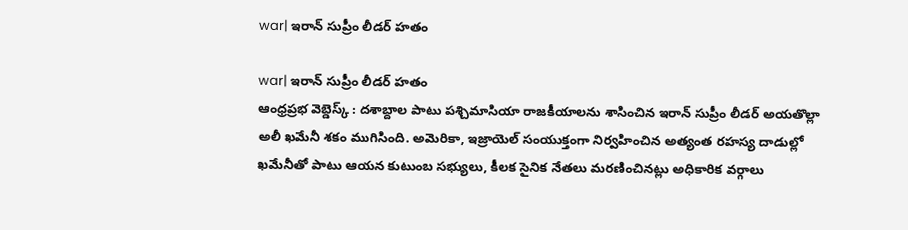war| ఇరాన్ సుప్రీం లీడర్ హతం

war| ఇరాన్ సుప్రీం లీడర్ హతం
ఆంధ్రప్రభ వెబ్డెస్క్ : దశాబ్దాల పాటు పశ్చిమాసియా రాజకీయాలను శాసించిన ఇరాన్ సుప్రీం లీడర్ అయతొల్లా అలీ ఖమేనీ శకం ముగిసింది. అమెరికా, ఇజ్రాయెల్ సంయుక్తంగా నిర్వహించిన అత్యంత రహస్య దాడుల్లో ఖమేనీతో పాటు ఆయన కుటుంబ సభ్యులు, కీలక సైనిక నేతలు మరణించినట్లు అధికారిక వర్గాలు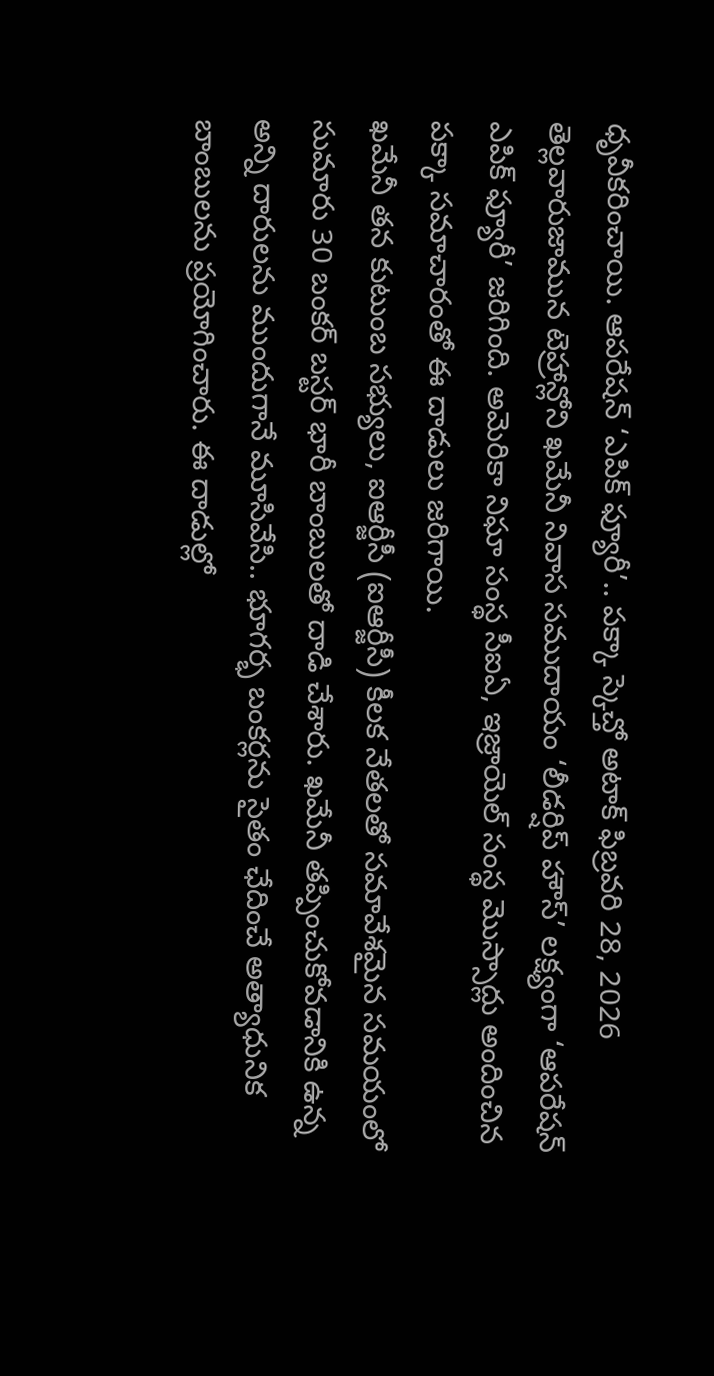ధృవీకరించాయి. ఆపరేషన్ ‘ఎపిక్ ఫ్యూరీ’.. పక్కా స్కెచ్తో అటాక్ ఫిబ్రవరి 28, 2026 తెల్లవారుజామున టెహ్రాన్లోని ఖమేనీ నివాస సముదాయం ‘లీడర్షిప్ హౌస్’ లక్ష్యంగా ‘ఆపరేషన్ ఎపిక్ ఫ్యూరీ’ జరిగింది. అమెరికా నిఘా సంస్థ సీఐఏ, ఇజ్రాయెల్ సంస్థ మొస్సాద్లు అందించిన పక్కా సమాచారంతో ఈ దాడులు జరిగాయి.
ఖమేనీ తన కుటుంబ సభ్యులు, ఐఆర్జీసీ (ఐఆర్జీసీ) కీలక నేతలతో సమావేశమైన సమయంలో సుమారు 30 బంకర్ బస్టర్ భారీ బాంబులతో దాడి చేశారు. ఖమేనీ తప్పించుకోవడానికి ఉన్న అన్ని దారులను ముందుగానే మూసివేసి.. భూగర్భ బంకర్లను సైతం ఛేదించే అత్యాధునిక బాంబులను ప్రయోగించారు. ఈ దాడుల్లో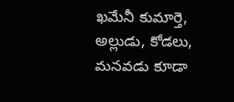ఖమేనీ కుమార్తె, అల్లుడు, కోడలు, మనవడు కూడా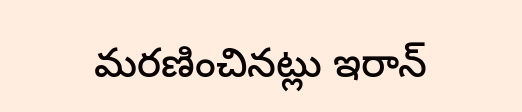మరణించినట్లు ఇరాన్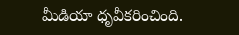మీడియా ధృవీకరించింది.